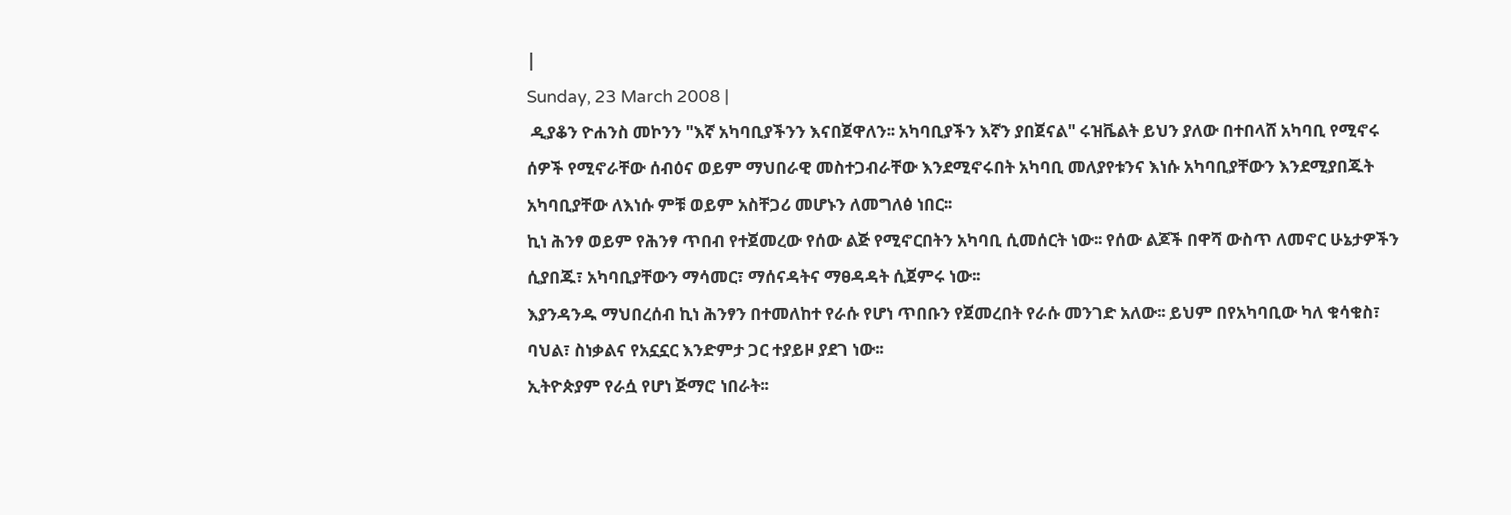|
Sunday, 23 March 2008 |
 ዲያቆን ዮሐንስ መኮንን "እኛ አካባቢያችንን እናበጀዋለን፡፡ አካባቢያችን እኛን ያበጀናል" ሩዝቬልት ይህን ያለው በተበላሸ አካባቢ የሚኖሩ ሰዎች የሚኖራቸው ሰብዕና ወይም ማህበራዊ መስተጋብራቸው እንደሚኖሩበት አካባቢ መለያየቱንና እነሱ አካባቢያቸውን እንደሚያበጁት አካባቢያቸው ለእነሱ ምቹ ወይም አስቸጋሪ መሆኑን ለመግለፅ ነበር፡፡
ኪነ ሕንፃ ወይም የሕንፃ ጥበብ የተጀመረው የሰው ልጅ የሚኖርበትን አካባቢ ሲመሰርት ነው፡፡ የሰው ልጆች በዋሻ ውስጥ ለመኖር ሁኔታዎችን ሲያበጁ፣ አካባቢያቸውን ማሳመር፣ ማሰናዳትና ማፀዳዳት ሲጀምሩ ነው፡፡
እያንዳንዱ ማህበረሰብ ኪነ ሕንፃን በተመለከተ የራሱ የሆነ ጥበቡን የጀመረበት የራሱ መንገድ አለው፡፡ ይህም በየአካባቢው ካለ ቁሳቁስ፣ ባህል፣ ስነቃልና የአኗኗር እንድምታ ጋር ተያይዞ ያደገ ነው፡፡
ኢትዮጵያም የራሷ የሆነ ጅማሮ ነበራት፡፡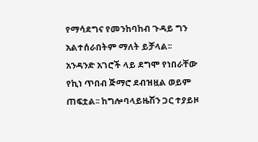የማሳደግና የመንከባከብ ጉዳይ ግን አልተሰራበትም ማለት ይቻላል፡፡ አንዳንድ አገሮች ላይ ደግሞ የነበራቸው የኪነ ጥበብ ጅማሮ ደብዝዟል ወይም ጠፍቷል፡፡ ከግሎባላይዜሽን ጋር ተያይዞ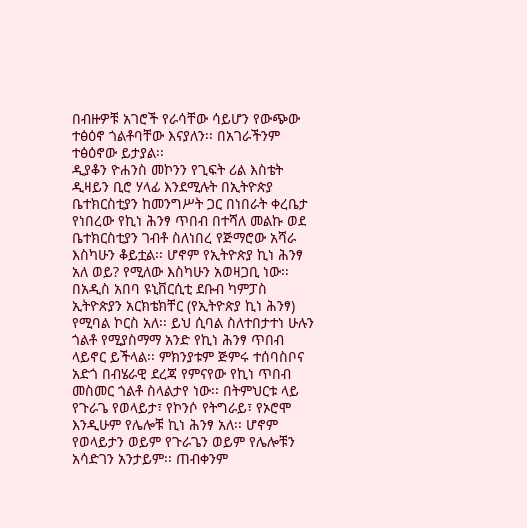በብዙዎቹ አገሮች የራሳቸው ሳይሆን የውጭው ተፅዕኖ ጎልቶባቸው እናያለን፡፡ በአገራችንም ተፅዕኖው ይታያል፡፡
ዲያቆን ዮሐንስ መኮንን የጊፍት ሪል እስቴት ዲዛይን ቢሮ ሃላፊ እንደሚሉት በኢትዮጵያ ቤተክርስቲያን ከመንግሥት ጋር በነበራት ቀረቤታ የነበረው የኪነ ሕንፃ ጥበብ በተሻለ መልኩ ወደ ቤተክርስቲያን ገብቶ ስለነበረ የጅማሮው አሻራ እስካሁን ቆይቷል፡፡ ሆኖም የኢትዮጵያ ኪነ ሕንፃ አለ ወይ? የሚለው እስካሁን አወዛጋቢ ነው፡፡ በአዲስ አበባ ዩኒቨርሲቲ ደቡብ ካምፓስ ኢትዮጵያን አርክቴክቸር (የኢትዮጵያ ኪነ ሕንፃ) የሚባል ኮርስ አለ፡፡ ይህ ሲባል ስለተበታተነ ሁሉን ጎልቶ የሚያስማማ አንድ የኪነ ሕንፃ ጥበብ ላይኖር ይችላል፡፡ ምክንያቱም ጅምሩ ተሰባስቦና አድጎ በብሄራዊ ደረጃ የምናየው የኪነ ጥበብ መስመር ጎልቶ ስላልታየ ነው፡፡ በትምህርቱ ላይ የጉራጌ የወላይታ፣ የኮንሶ የትግራይ፣ የኦሮሞ እንዲሁም የሌሎቹ ኪነ ሕንፃ አለ፡፡ ሆኖም የወላይታን ወይም የጉራጌን ወይም የሌሎቹን አሳድገን አንታይም፡፡ ጠብቀንም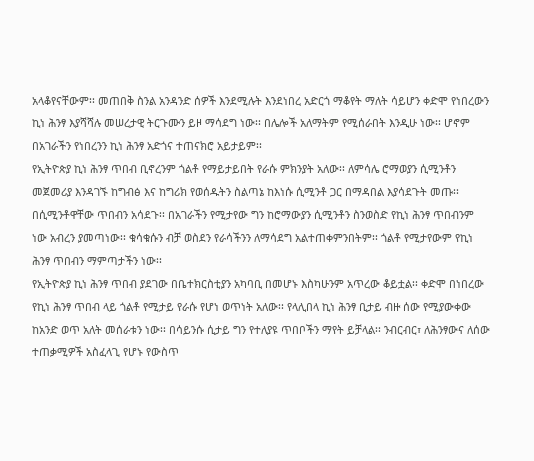አላቆየናቸውም፡፡ መጠበቅ ስንል አንዳንድ ሰዎች እንደሚሉት እንደነበረ አድርጎ ማቆየት ማለት ሳይሆን ቀድሞ የነበረውን ኪነ ሕንፃ እያሻሻሉ መሠረታዊ ትርጉሙን ይዞ ማሳደግ ነው፡፡ በሌሎች አለማትም የሚሰራበት እንዲሁ ነው፡፡ ሆኖም በአገራችን የነበረንን ኪነ ሕንፃ አድጎና ተጠናክሮ አይታይም፡፡
የኢትዮጵያ ኪነ ሕንፃ ጥበብ ቢኖረንም ጎልቶ የማይታይበት የራሱ ምክንያት አለው፡፡ ለምሳሌ ሮማወያን ሲሚንቶን መጀመሪያ እንዳገኙ ከግብፅ እና ከግሪክ የወሰዱትን ስልጣኔ ከእነሱ ሲሚንቶ ጋር በማዳበል እያሳደጉት መጡ፡፡ በሲሚንቶዋቸው ጥበብን አሳደጉ፡፡ በአገራችን የሚታየው ግን ከሮማውያን ሲሚንቶን ስንወስድ የኪነ ሕንፃ ጥበብንም ነው አብረን ያመጣነው፡፡ ቁሳቁሱን ብቻ ወስደን የራሳችንን ለማሳደግ አልተጠቀምንበትም፡፡ ጎልቶ የሚታየውም የኪነ ሕንፃ ጥበብን ማምጣታችን ነው፡፡
የኢትዮጵያ ኪነ ሕንፃ ጥበብ ያደገው በቤተክርስቲያን አካባቢ በመሆኑ እስካሁንም አጥረው ቆይቷል፡፡ ቀድሞ በነበረው የኪነ ሕንፃ ጥበብ ላይ ጎልቶ የሚታይ የራሱ የሆነ ወጥነት አለው፡፡ የላሊበላ ኪነ ሕንፃ ቢታይ ብዙ ሰው የሚያውቀው ከአንድ ወጥ አለት መሰራቱን ነው፡፡ በሳይንሱ ሲታይ ግን የተለያዩ ጥበቦችን ማየት ይቻላል፡፡ ንብርብር፣ ለሕንፃውና ለሰው ተጠቃሚዎች አስፈላጊ የሆኑ የውስጥ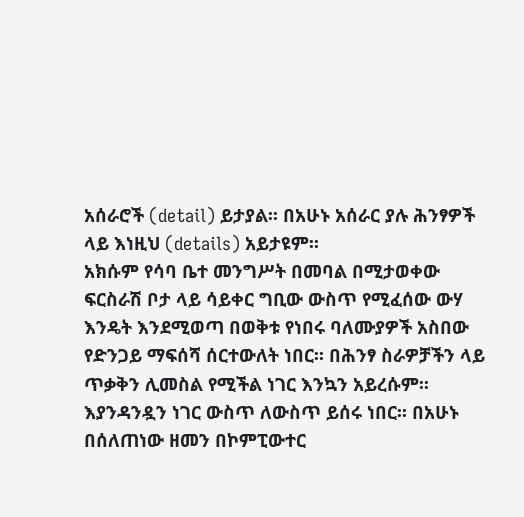አሰራሮች (detail) ይታያል፡፡ በአሁኑ አሰራር ያሉ ሕንፃዎች ላይ እነዚህ (details) አይታዩም፡፡
አክሱም የሳባ ቤተ መንግሥት በመባል በሚታወቀው ፍርስራሽ ቦታ ላይ ሳይቀር ግቢው ውስጥ የሚፈሰው ውሃ እንዴት እንደሚወጣ በወቅቱ የነበሩ ባለሙያዎች አስበው የድንጋይ ማፍሰሻ ሰርተውለት ነበር፡፡ በሕንፃ ስራዎቻችን ላይ ጥቃቅን ሊመስል የሚችል ነገር እንኳን አይረሱም፡፡ እያንዳንዷን ነገር ውስጥ ለውስጥ ይሰሩ ነበር፡፡ በአሁኑ በሰለጠነው ዘመን በኮምፒውተር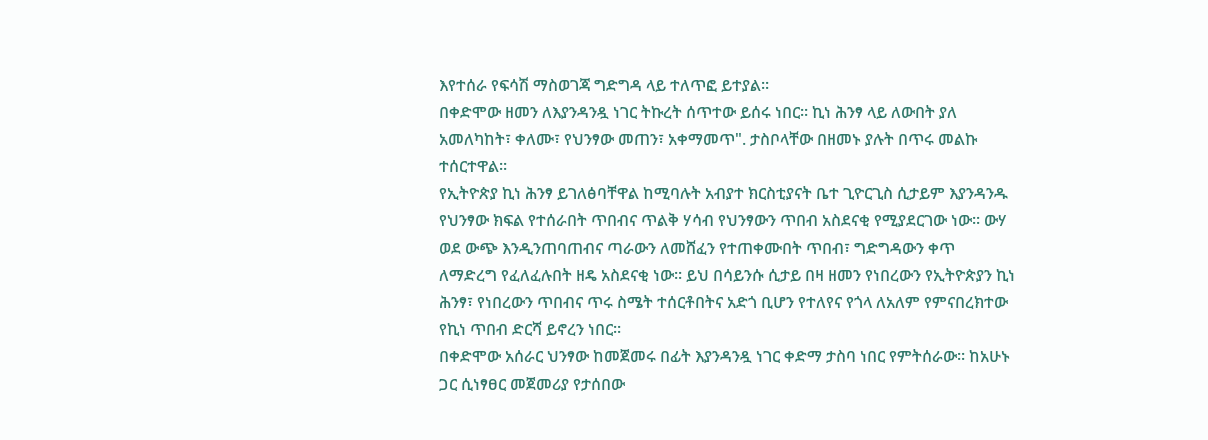እየተሰራ የፍሳሽ ማስወገጃ ግድግዳ ላይ ተለጥፎ ይተያል፡፡
በቀድሞው ዘመን ለእያንዳንዷ ነገር ትኩረት ሰጥተው ይሰሩ ነበር፡፡ ኪነ ሕንፃ ላይ ለውበት ያለ አመለካከት፣ ቀለሙ፣ የህንፃው መጠን፣ አቀማመጥ". ታስቦላቸው በዘመኑ ያሉት በጥሩ መልኩ ተሰርተዋል፡፡
የኢትዮጵያ ኪነ ሕንፃ ይገለፅባቸዋል ከሚባሉት አብያተ ክርስቲያናት ቤተ ጊዮርጊስ ሲታይም እያንዳንዱ የህንፃው ክፍል የተሰራበት ጥበብና ጥልቅ ሃሳብ የህንፃውን ጥበብ አስደናቂ የሚያደርገው ነው፡፡ ውሃ ወደ ውጭ እንዲንጠባጠብና ጣራውን ለመሸፈን የተጠቀሙበት ጥበብ፣ ግድግዳውን ቀጥ ለማድረግ የፈለፈሉበት ዘዴ አስደናቂ ነው፡፡ ይህ በሳይንሱ ሲታይ በዛ ዘመን የነበረውን የኢትዮጵያን ኪነ ሕንፃ፣ የነበረውን ጥበብና ጥሩ ስሜት ተሰርቶበትና አድጎ ቢሆን የተለየና የጎላ ለአለም የምናበረክተው የኪነ ጥበብ ድርሻ ይኖረን ነበር፡፡
በቀድሞው አሰራር ህንፃው ከመጀመሩ በፊት እያንዳንዷ ነገር ቀድማ ታስባ ነበር የምትሰራው፡፡ ከአሁኑ ጋር ሲነፃፀር መጀመሪያ የታሰበው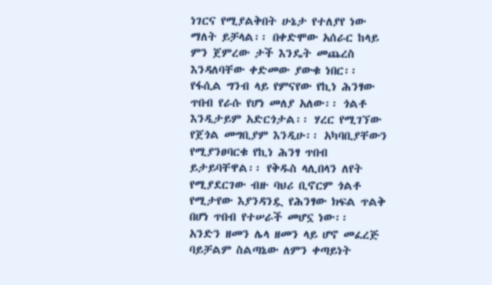ነገርና የሚያልቅበት ሁኔታ የተለያየ ነው ማለት ይቻላል፡፡ በቀድሞው አሰራር ከላይ ምን ጀምረው ታች እንዴት መጨረስ እንዳለባቸው ቀድመው ያውቁ ነበር፡፡
የፋሲል ግንብ ላይ የምናየው የኪነ ሕንፃው ጥበብ የራሱ የሆነ መለያ አለው፡፡ ጎልቶ እንዲታይም አድርጎታል፡፡ ሃረር የሚገኘው የጀጎል መግቢያም እንዲሁ፡፡ አካባቢያቸውን የሚያንፀባርቁ የኪነ ሕንፃ ጥበብ ይታይባቸዋል፡፡ የቅዱስ ላሊበላን ለየት የሚያደርገው ብዙ ባህሪ ቢኖርም ጎልቶ የሚታየው እያንዳንዷ የሕንፃው ክፍል ጥልቅ በሆነ ጥበብ የተሠራች መሆኗ ነው፡፡
አንድን ዘመን ሌላ ዘመን ላይ ሆኖ መፈረጅ ባይቻልም ስልጣኔው ለምን ቀጣይነት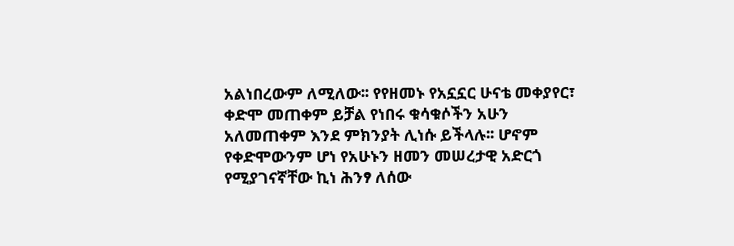አልነበረውም ለሚለው፡፡ የየዘመኑ የአኗኗር ሁናቴ መቀያየር፣ ቀድሞ መጠቀም ይቻል የነበሩ ቁሳቁሶችን አሁን አለመጠቀም እንደ ምክንያት ሊነሱ ይችላሉ፡፡ ሆኖም የቀድሞውንም ሆነ የአሁኑን ዘመን መሠረታዊ አድርጎ የሚያገናኛቸው ኪነ ሕንፃ ለሰው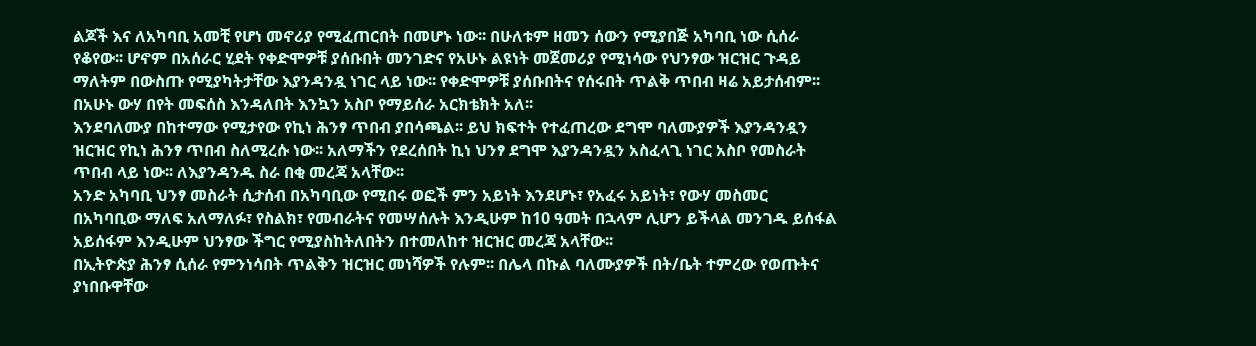ልጆች እና ለአካባቢ አመቺ የሆነ መኖሪያ የሚፈጠርበት በመሆኑ ነው፡፡ በሁለቱም ዘመን ሰውን የሚያበጅ አካባቢ ነው ሲሰራ የቆየው፡፡ ሆኖም በአሰራር ሂደት የቀድሞዎቹ ያሰቡበት መንገድና የአሁኑ ልዩነት መጀመሪያ የሚነሳው የህንፃው ዝርዝር ጉዳይ ማለትም በውስጡ የሚያካትታቸው እያንዳንዷ ነገር ላይ ነው፡፡ የቀድሞዎቹ ያሰቡበትና የሰሩበት ጥልቅ ጥበብ ዛሬ አይታሰብም፡፡ በአሁኑ ውሃ በየት መፍሰስ እንዳለበት እንኳን አስቦ የማይሰራ አርክቴክት አለ፡፡
እንደባለሙያ በከተማው የሚታየው የኪነ ሕንፃ ጥበብ ያበሳጫል፡፡ ይህ ክፍተት የተፈጠረው ደግሞ ባለሙያዎች እያንዳንዷን ዝርዝር የኪነ ሕንፃ ጥበብ ስለሚረሱ ነው፡፡ አለማችን የደረሰበት ኪነ ህንፃ ደግሞ እያንዳንዷን አስፈላጊ ነገር አስቦ የመስራት ጥበብ ላይ ነው፡፡ ለእያንዳንዱ ስራ በቂ መረጃ አላቸው፡፡
አንድ አካባቢ ህንፃ መስራት ሲታሰብ በአካባቢው የሚበሩ ወፎች ምን አይነት እንደሆኑ፣ የአፈሩ አይነት፣ የውሃ መስመር በአካባቢው ማለፍ አለማለፉ፣ የስልክ፣ የመብራትና የመሣሰሉት እንዲሁም ከ10 ዓመት በኋላም ሊሆን ይችላል መንገዱ ይሰፋል አይሰፋም እንዲሁም ህንፃው ችግር የሚያስከትለበትን በተመለከተ ዝርዝር መረጃ አላቸው፡፡
በኢትዮጵያ ሕንፃ ሲሰራ የምንነሳበት ጥልቅን ዝርዝር መነሻዎች የሉም፡፡ በሌላ በኩል ባለሙያዎች በት/ቤት ተምረው የወጡትና ያነበቡዋቸው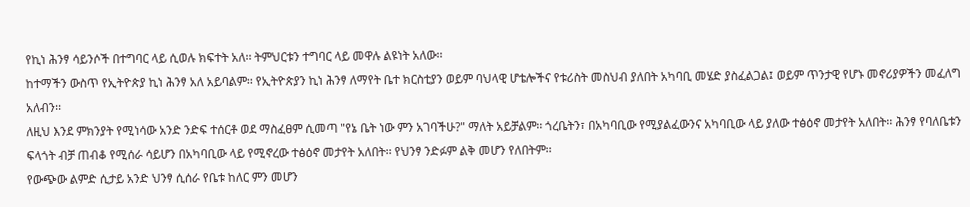የኪነ ሕንፃ ሳይንሶች በተግባር ላይ ሲወሉ ክፍተት አለ፡፡ ትምህርቱን ተግባር ላይ መዋሉ ልዩነት አለው፡፡
ከተማችን ውስጥ የኢትዮጵያ ኪነ ሕንፃ አለ አይባልም፡፡ የኢትዮጵያን ኪነ ሕንፃ ለማየት ቤተ ክርስቲያን ወይም ባህላዊ ሆቴሎችና የቱሪስት መስህብ ያለበት አካባቢ መሄድ ያስፈልጋል፤ ወይም ጥንታዊ የሆኑ መኖሪያዎችን መፈለግ አለብን፡፡
ለዚህ እንደ ምክንያት የሚነሳው አንድ ንድፍ ተሰርቶ ወደ ማስፈፀም ሲመጣ "የኔ ቤት ነው ምን አገባችሁ?" ማለት አይቻልም፡፡ ጎረቤትን፣ በአካባቢው የሚያልፈውንና አካባቢው ላይ ያለው ተፅዕኖ መታየት አለበት፡፡ ሕንፃ የባለቤቱን ፍላጎት ብቻ ጠብቆ የሚሰራ ሳይሆን በአካባቢው ላይ የሚኖረው ተፅዕኖ መታየት አለበት፡፡ የህንፃ ንድፉም ልቅ መሆን የለበትም፡፡
የውጭው ልምድ ሲታይ አንድ ህንፃ ሲሰራ የቤቱ ከለር ምን መሆን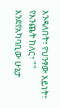እንዳለበት፣ የህንፃው አይነት፣ የእንጨት ከለር፣ "" እንደየአካባቢው ሁኔታ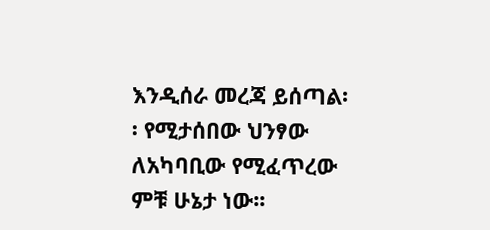እንዲሰራ መረጃ ይሰጣል፡፡ የሚታሰበው ህንፃው ለአካባቢው የሚፈጥረው ምቹ ሁኔታ ነው፡፡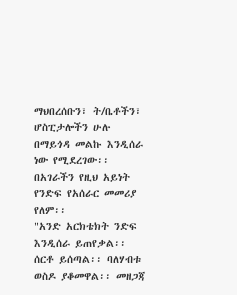ማህበረሰቡን፣ ት/ቤቶችን፣ ሆስፒታሎችን ሁሉ በማይጎዳ መልኩ እንዲሰራ ነው የሚደረገው፡፡ በአገራችን የዚህ አይነት የንድፍ የአሰራር መመሪያ የለም፡፡
"አንድ አርክቴክት ንድፍ እንዲሰራ ይጠየቃል፡፡ ሰርቶ ይሰጣል፡፡ ባለሃብቱ ወስዶ ያቆመዋል፡፡ መዘጋጃ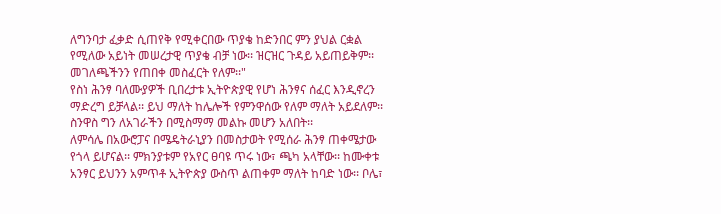ለግንባታ ፈቃድ ሲጠየቅ የሚቀርበው ጥያቄ ከድንበር ምን ያህል ርቋል የሚለው አይነት መሠረታዊ ጥያቄ ብቻ ነው፡፡ ዝርዝር ጉዳይ አይጠይቅም፡፡ መገለጫችንን የጠበቀ መስፈርት የለም፡፡"
የስነ ሕንፃ ባለሙያዎች ቢበረታቱ ኢትዮጵያዊ የሆነ ሕንፃና ሰፈር እንዲኖረን ማድረግ ይቻላል፡፡ ይህ ማለት ከሌሎች የምንዋሰው የለም ማለት አይደለም፡፡ ስንዋስ ግን ለአገራችን በሚስማማ መልኩ መሆን አለበት፡፡
ለምሳሌ በአውሮፓና በሜዴትራኒያን በመስታወት የሚሰራ ሕንፃ ጠቀሜታው የጎላ ይሆናል፡፡ ምክንያቱም የአየር ፀባዩ ጥሩ ነው፣ ጫካ አላቸው፡፡ ከሙቀቱ አንፃር ይህንን አምጥቶ ኢትዮጵያ ውስጥ ልጠቀም ማለት ከባድ ነው፡፡ ቦሌ፣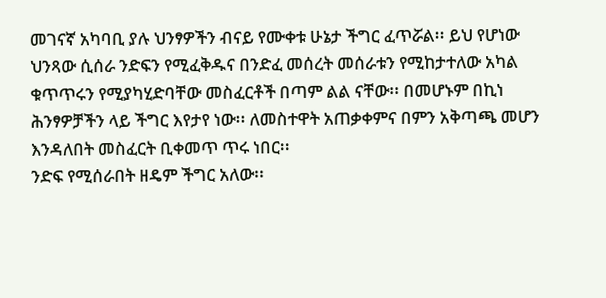መገናኛ አካባቢ ያሉ ህንፃዎችን ብናይ የሙቀቱ ሁኔታ ችግር ፈጥሯል፡፡ ይህ የሆነው ህንጻው ሲሰራ ንድፍን የሚፈቅዱና በንድፈ መሰረት መሰራቱን የሚከታተለው አካል ቁጥጥሩን የሚያካሂድባቸው መስፈርቶች በጣም ልል ናቸው፡፡ በመሆኑም በኪነ ሕንፃዎቻችን ላይ ችግር እየታየ ነው፡፡ ለመስተዋት አጠቃቀምና በምን አቅጣጫ መሆን እንዳለበት መስፈርት ቢቀመጥ ጥሩ ነበር፡፡
ንድፍ የሚሰራበት ዘዴም ችግር አለው፡፡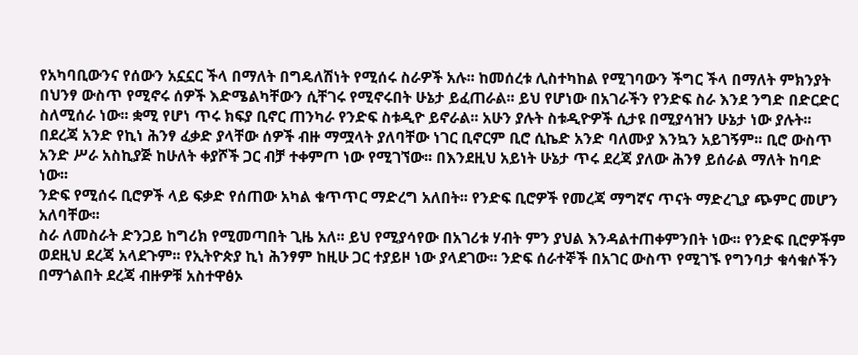የአካባቢውንና የሰውን አኗኗር ችላ በማለት በግዴለሽነት የሚሰሩ ስራዎች አሉ፡፡ ከመሰረቱ ሊስተካከል የሚገባውን ችግር ችላ በማለት ምክንያት በህንፃ ውስጥ የሚኖሩ ሰዎች እድሜልካቸውን ሲቸገሩ የሚኖሩበት ሁኔታ ይፈጠራል፡፡ ይህ የሆነው በአገራችን የንድፍ ስራ እንደ ንግድ በድርድር ስለሚሰራ ነው፡፡ ቋሚ የሆነ ጥሩ ክፍያ ቢኖር ጠንካራ የንድፍ ስቱዲዮ ይኖራል፡፡ አሁን ያሉት ስቱዲዮዎች ሲታዩ በሚያሳዝን ሁኔታ ነው ያሉት፡፡
በደረጃ አንድ የኪነ ሕንፃ ፈቃድ ያላቸው ሰዎች ብዙ ማሟላት ያለባቸው ነገር ቢኖርም ቢሮ ሲኬድ አንድ ባለሙያ እንኳን አይገኝም፡፡ ቢሮ ውስጥ አንድ ሥራ አስኪያጅ ከሁለት ቀያሾች ጋር ብቻ ተቀምጦ ነው የሚገኘው፡፡ በእንደዚህ አይነት ሁኔታ ጥሩ ደረጃ ያለው ሕንፃ ይሰራል ማለት ከባድ ነው፡፡
ንድፍ የሚሰሩ ቢሮዎች ላይ ፍቃድ የሰጠው አካል ቁጥጥር ማድረግ አለበት፡፡ የንድፍ ቢሮዎች የመረጃ ማግኛና ጥናት ማድረጊያ ጭምር መሆን አለባቸው፡፡
ስራ ለመስራት ድንጋይ ከግሪክ የሚመጣበት ጊዜ አለ፡፡ ይህ የሚያሳየው በአገሪቱ ሃብት ምን ያህል እንዳልተጠቀምንበት ነው፡፡ የንድፍ ቢሮዎችም ወደዚህ ደረጃ አላደጉም፡፡ የኢትዮጵያ ኪነ ሕንፃም ከዚሁ ጋር ተያይዞ ነው ያላደገው፡፡ ንድፍ ሰራተኞች በአገር ውስጥ የሚገኙ የግንባታ ቁሳቁሶችን በማጎልበት ደረጃ ብዙዎቹ አስተዋፅኦ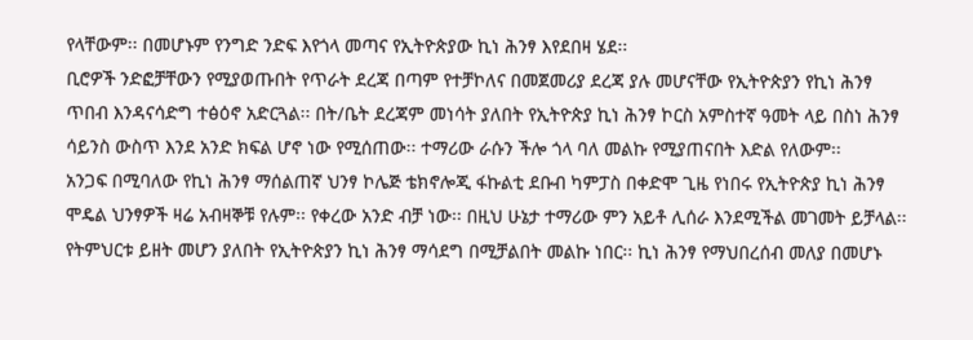የላቸውም፡፡ በመሆኑም የንግድ ንድፍ እየጎላ መጣና የኢትዮጵያው ኪነ ሕንፃ እየደበዛ ሄደ፡፡
ቢሮዎች ንድፎቻቸውን የሚያወጡበት የጥራት ደረጃ በጣም የተቻኮለና በመጀመሪያ ደረጃ ያሉ መሆናቸው የኢትዮጵያን የኪነ ሕንፃ ጥበብ እንዳናሳድግ ተፅዕኖ አድርጓል፡፡ በት/ቤት ደረጃም መነሳት ያለበት የኢትዮጵያ ኪነ ሕንፃ ኮርስ አምስተኛ ዓመት ላይ በስነ ሕንፃ ሳይንስ ውስጥ እንደ አንድ ክፍል ሆኖ ነው የሚሰጠው፡፡ ተማሪው ራሱን ችሎ ጎላ ባለ መልኩ የሚያጠናበት እድል የለውም፡፡
አንጋፍ በሚባለው የኪነ ሕንፃ ማሰልጠኛ ህንፃ ኮሌጅ ቴክኖሎጂ ፋኩልቲ ደቡብ ካምፓስ በቀድሞ ጊዜ የነበሩ የኢትዮጵያ ኪነ ሕንፃ ሞዴል ህንፃዎች ዛሬ አብዛኞቹ የሉም፡፡ የቀረው አንድ ብቻ ነው፡፡ በዚህ ሁኔታ ተማሪው ምን አይቶ ሊሰራ እንደሚችል መገመት ይቻላል፡፡
የትምህርቱ ይዘት መሆን ያለበት የኢትዮጵያን ኪነ ሕንፃ ማሳደግ በሚቻልበት መልኩ ነበር፡፡ ኪነ ሕንፃ የማህበረሰብ መለያ በመሆኑ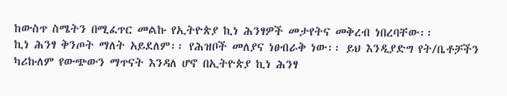ከውስጥ ስሜትን በሚፈጥር መልኩ የኢትዮጵያ ኪነ ሕንፃዎች መታየትና መቅረብ ነበረባቸው፡፡
ኪነ ሕንፃ ቅንጦት ማለት አይደለም፡፡ የሕዝቦች መለያና ነፀብራቅ ነው፡፡ ይህ እንዲያድግ የት/ቤቶቻችን ካሪኩለም የውጭውን ማጥናት እንዳለ ሆኖ በኢትዮጵያ ኪነ ሕንፃ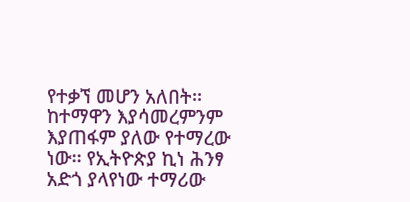የተቃኘ መሆን አለበት፡፡ ከተማዋን እያሳመረምንም እያጠፋም ያለው የተማረው ነው፡፡ የኢትዮጵያ ኪነ ሕንፃ አድጎ ያላየነው ተማሪው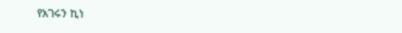የአገሩን ኪነ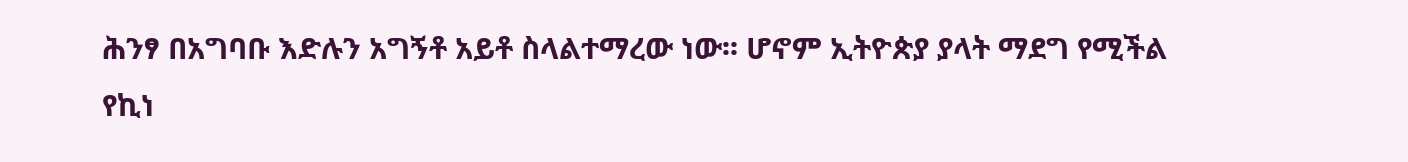ሕንፃ በአግባቡ እድሉን አግኝቶ አይቶ ስላልተማረው ነው፡፡ ሆኖም ኢትዮጵያ ያላት ማደግ የሚችል የኪነ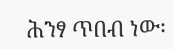ሕንፃ ጥበብ ነው፡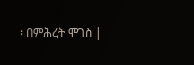፡ በምሕረት ሞገስ |